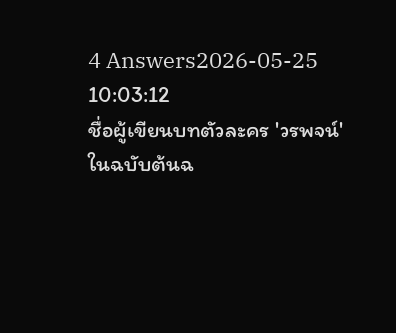4 Answers2026-05-25 10:03:12
ชื่อผู้เขียนบทตัวละคร 'วรพจน์' ในฉบับต้นฉ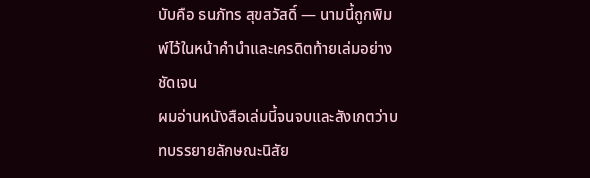บับคือ ธนภัทร สุขสวัสดิ์ — นามนี้ถูกพิมพ์ไว้ในหน้าคำนำและเครดิตท้ายเล่มอย่างชัดเจน
ผมอ่านหนังสือเล่มนี้จนจบและสังเกตว่าบทบรรยายลักษณะนิสัย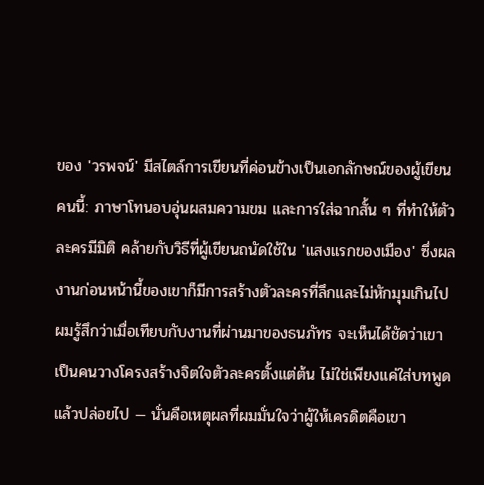ของ 'วรพจน์' มีสไตล์การเขียนที่ค่อนข้างเป็นเอกลักษณ์ของผู้เขียนคนนี้: ภาษาโทนอบอุ่นผสมความขม และการใส่ฉากสั้น ๆ ที่ทำให้ตัวละครมีมิติ คล้ายกับวิธีที่ผู้เขียนถนัดใช้ใน 'แสงแรกของเมือง' ซึ่งผลงานก่อนหน้านี้ของเขาก็มีการสร้างตัวละครที่ลึกและไม่หักมุมเกินไป
ผมรู้สึกว่าเมื่อเทียบกับงานที่ผ่านมาของธนภัทร จะเห็นได้ชัดว่าเขาเป็นคนวางโครงสร้างจิตใจตัวละครตั้งแต่ต้น ไม่ใช่เพียงแค่ใส่บทพูดแล้วปล่อยไป — นั่นคือเหตุผลที่ผมมั่นใจว่าผู้ให้เครดิตคือเขา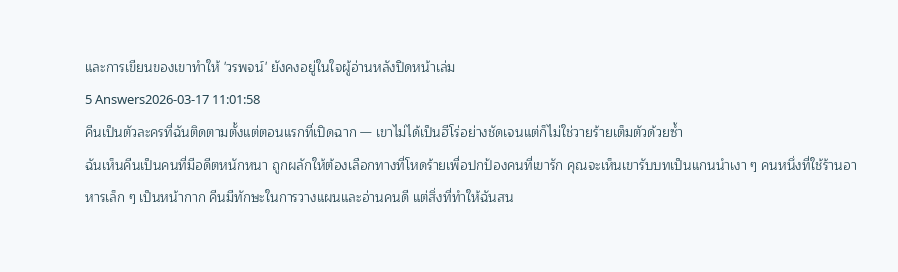และการเขียนของเขาทำให้ 'วรพจน์' ยังคงอยู่ในใจผู้อ่านหลังปิดหน้าเล่ม
5 Answers2026-03-17 11:01:58
คีนเป็นตัวละครที่ฉันติดตามตั้งแต่ตอนแรกที่เปิดฉาก — เขาไม่ได้เป็นฮีโร่อย่างชัดเจนแต่ก็ไม่ใช่วายร้ายเต็มตัวด้วยซ้ำ
ฉันเห็นคีนเป็นคนที่มีอดีตหนักหนา ถูกผลักให้ต้องเลือกทางที่โหดร้ายเพื่อปกป้องคนที่เขารัก คุณจะเห็นเขารับบทเป็นแกนนำเงา ๆ คนหนึ่งที่ใช้ร้านอาหารเล็ก ๆ เป็นหน้ากาก คีนมีทักษะในการวางแผนและอ่านคนดี แต่สิ่งที่ทำให้ฉันสน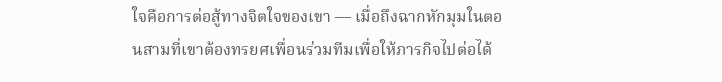ใจคือการต่อสู้ทางจิตใจของเขา — เมื่อถึงฉากหักมุมในตอนสามที่เขาต้องทรยศเพื่อนร่วมทีมเพื่อให้ภารกิจไปต่อได้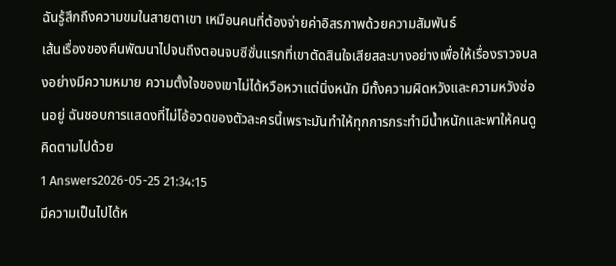ฉันรู้สึกถึงความขมในสายตาเขา เหมือนคนที่ต้องจ่ายค่าอิสรภาพด้วยความสัมพันธ์
เส้นเรื่องของคีนพัฒนาไปจนถึงตอนจบซีซั่นแรกที่เขาตัดสินใจเสียสละบางอย่างเพื่อให้เรื่องราวจบลงอย่างมีความหมาย ความตั้งใจของเขาไม่ได้หวือหวาแต่นิ่งหนัก มีทั้งความผิดหวังและความหวังซ่อนอยู่ ฉันชอบการแสดงที่ไม่โอ้อวดของตัวละครนี้เพราะมันทำให้ทุกการกระทำมีน้ำหนักและพาให้คนดูคิดตามไปด้วย
1 Answers2026-05-25 21:34:15
มีความเป็นไปได้ห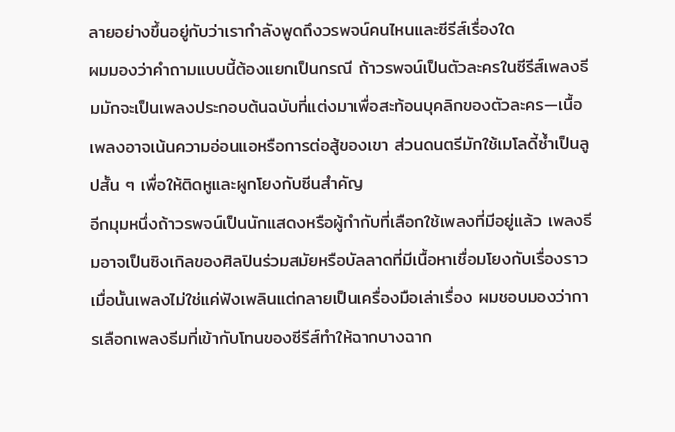ลายอย่างขึ้นอยู่กับว่าเรากำลังพูดถึงวรพจน์คนไหนและซีรีส์เรื่องใด
ผมมองว่าคำถามแบบนี้ต้องแยกเป็นกรณี ถ้าวรพจน์เป็นตัวละครในซีรีส์เพลงธีมมักจะเป็นเพลงประกอบต้นฉบับที่แต่งมาเพื่อสะท้อนบุคลิกของตัวละคร—เนื้อเพลงอาจเน้นความอ่อนแอหรือการต่อสู้ของเขา ส่วนดนตรีมักใช้เมโลดี้ซ้ำเป็นลูปสั้น ๆ เพื่อให้ติดหูและผูกโยงกับซีนสำคัญ
อีกมุมหนึ่งถ้าวรพจน์เป็นนักแสดงหรือผู้กำกับที่เลือกใช้เพลงที่มีอยู่แล้ว เพลงธีมอาจเป็นซิงเกิลของศิลปินร่วมสมัยหรือบัลลาดที่มีเนื้อหาเชื่อมโยงกับเรื่องราว เมื่อนั้นเพลงไม่ใช่แค่ฟังเพลินแต่กลายเป็นเครื่องมือเล่าเรื่อง ผมชอบมองว่าการเลือกเพลงธีมที่เข้ากับโทนของซีรีส์ทำให้ฉากบางฉาก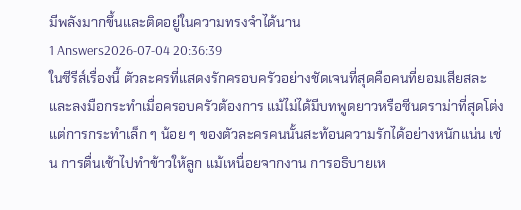มีพลังมากขึ้นและติดอยู่ในความทรงจำได้นาน
1 Answers2026-07-04 20:36:39
ในซีรีส์เรื่องนี้ ตัวละครที่แสดงรักครอบครัวอย่างชัดเจนที่สุดคือคนที่ยอมเสียสละและลงมือกระทำเมื่อครอบครัวต้องการ แม้ไม่ได้มีบทพูดยาวหรือซีนดราม่าที่สุดโต่ง แต่การกระทำเล็ก ๆ น้อย ๆ ของตัวละครคนนั้นสะท้อนความรักได้อย่างหนักแน่น เช่น การตื่นเช้าไปทำข้าวให้ลูก แม้เหนื่อยจากงาน การอธิบายเห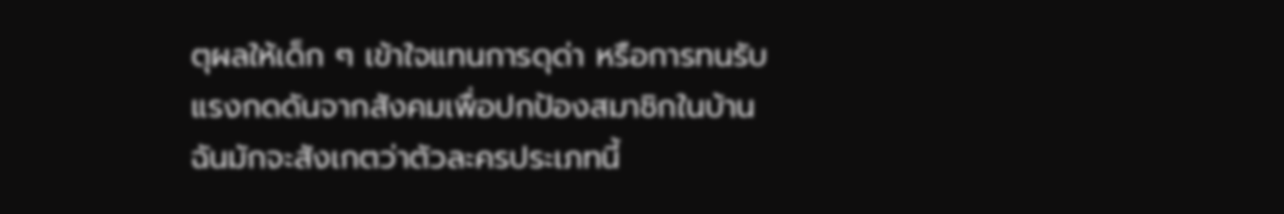ตุผลให้เด็ก ๆ เข้าใจแทนการดุด่า หรือการทนรับแรงกดดันจากสังคมเพื่อปกป้องสมาชิกในบ้าน ฉันมักจะสังเกตว่าตัวละครประเภทนี้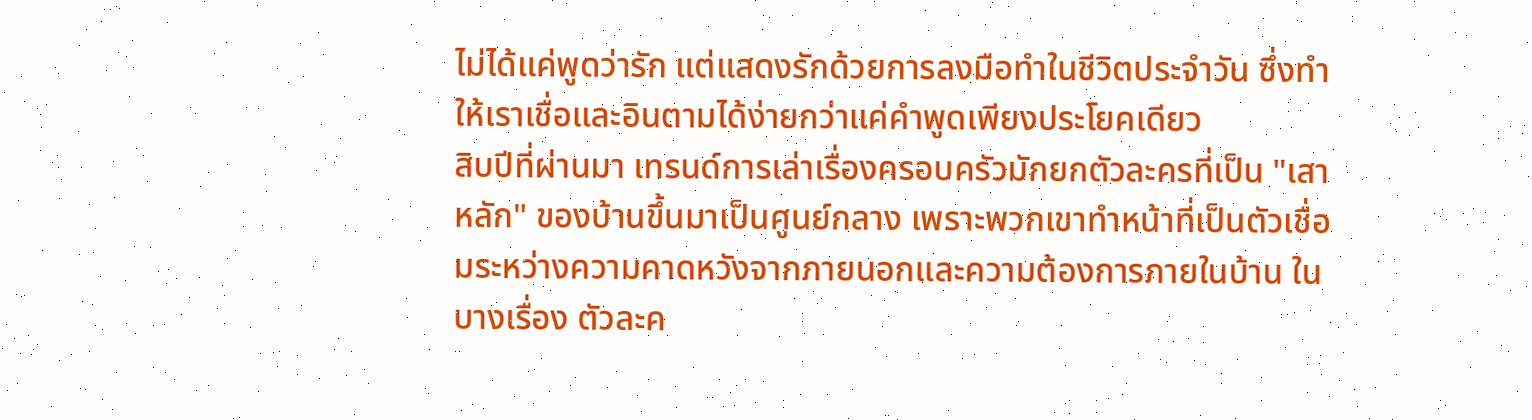ไม่ได้แค่พูดว่ารัก แต่แสดงรักด้วยการลงมือทำในชีวิตประจำวัน ซึ่งทำให้เราเชื่อและอินตามได้ง่ายกว่าแค่คำพูดเพียงประโยคเดียว
สิบปีที่ผ่านมา เทรนด์การเล่าเรื่องครอบครัวมักยกตัวละครที่เป็น "เสาหลัก" ของบ้านขึ้นมาเป็นศูนย์กลาง เพราะพวกเขาทำหน้าที่เป็นตัวเชื่อมระหว่างความคาดหวังจากภายนอกและความต้องการภายในบ้าน ในบางเรื่อง ตัวละค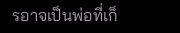รอาจเป็นพ่อที่เก็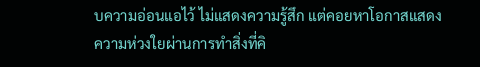บความอ่อนแอไว้ ไม่แสดงความรู้สึก แต่คอยหาโอกาสแสดงความห่วงใยผ่านการทำสิ่งที่คิ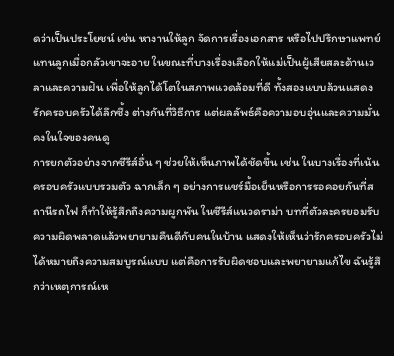ดว่าเป็นประโยชน์ เช่น หางานให้ลูก จัดการเรื่องเอกสาร หรือไปปรึกษาแพทย์แทนลูกเมื่อกลัวเขาจะอาย ในขณะที่บางเรื่องเลือกให้แม่เป็นผู้เสียสละด้านเวลาและความฝัน เพื่อให้ลูกได้โตในสภาพแวดล้อมที่ดี ทั้งสองแบบล้วนแสดงรักครอบครัวได้ลึกซึ้ง ต่างกันที่วิธีการ แต่ผลลัพธ์คือความอบอุ่นและความมั่นคงในใจของคนดู
การยกตัวอย่างจากซีรีส์อื่น ๆ ช่วยให้เห็นภาพได้ชัดขึ้น เช่น ในบางเรื่องที่เน้นครอบครัวแบบรวมตัว ฉากเล็ก ๆ อย่างการแชร์มื้อเย็นหรือการรอคอยกันที่สถานีรถไฟ ก็ทำให้รู้สึกถึงความผูกพัน ในซีรีส์แนวดราม่า บทที่ตัวละครยอมรับความผิดพลาดแล้วพยายามคืนดีกับคนในบ้าน แสดงให้เห็นว่ารักครอบครัวไม่ได้หมายถึงความสมบูรณ์แบบ แต่คือการรับผิดชอบและพยายามแก้ไข ฉันรู้สึกว่าเหตุการณ์เห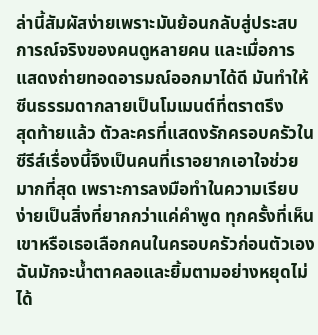ล่านี้สัมผัสง่ายเพราะมันย้อนกลับสู่ประสบการณ์จริงของคนดูหลายคน และเมื่อการแสดงถ่ายทอดอารมณ์ออกมาได้ดี มันทำให้ซีนธรรมดากลายเป็นโมเมนต์ที่ตราตรึง
สุดท้ายแล้ว ตัวละครที่แสดงรักครอบครัวในซีรีส์เรื่องนี้จึงเป็นคนที่เราอยากเอาใจช่วยมากที่สุด เพราะการลงมือทำในความเรียบง่ายเป็นสิ่งที่ยากกว่าแค่คำพูด ทุกครั้งที่เห็นเขาหรือเธอเลือกคนในครอบครัวก่อนตัวเอง ฉันมักจะน้ำตาคลอและยิ้มตามอย่างหยุดไม่ได้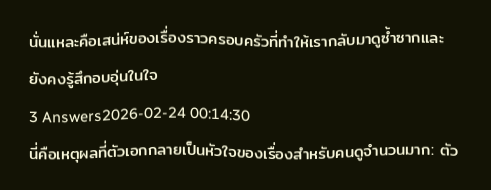นั่นแหละคือเสน่ห์ของเรื่องราวครอบครัวที่ทำให้เรากลับมาดูซ้ำซากและยังคงรู้สึกอบอุ่นในใจ
3 Answers2026-02-24 00:14:30
นี่คือเหตุผลที่ตัวเอกกลายเป็นหัวใจของเรื่องสำหรับคนดูจำนวนมาก: ตัว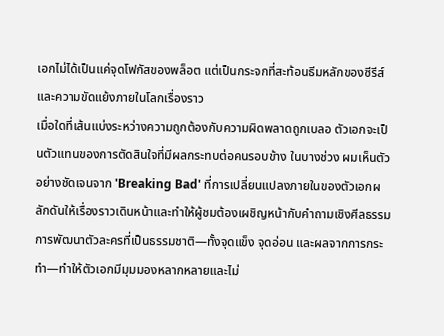เอกไม่ได้เป็นแค่จุดโฟกัสของพล็อต แต่เป็นกระจกที่สะท้อนธีมหลักของซีรีส์และความขัดแย้งภายในโลกเรื่องราว
เมื่อใดที่เส้นแบ่งระหว่างความถูกต้องกับความผิดพลาดถูกเบลอ ตัวเอกจะเป็นตัวแทนของการตัดสินใจที่มีผลกระทบต่อคนรอบข้าง ในบางช่วง ผมเห็นตัวอย่างชัดเจนจาก 'Breaking Bad' ที่การเปลี่ยนแปลงภายในของตัวเอกผลักดันให้เรื่องราวเดินหน้าและทำให้ผู้ชมต้องเผชิญหน้ากับคำถามเชิงศีลธรรม การพัฒนาตัวละครที่เป็นธรรมชาติ—ทั้งจุดแข็ง จุดอ่อน และผลจากการกระทำ—ทำให้ตัวเอกมีมุมมองหลากหลายและไม่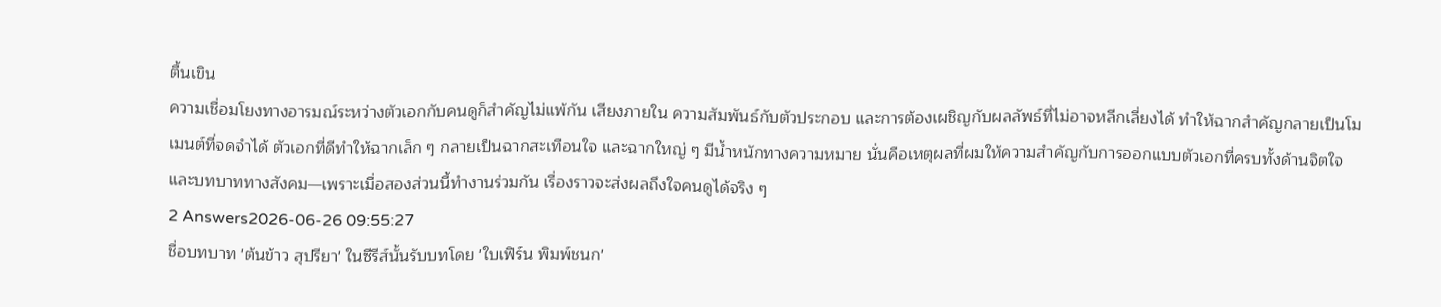ตื้นเขิน
ความเชื่อมโยงทางอารมณ์ระหว่างตัวเอกกับคนดูก็สำคัญไม่แพ้กัน เสียงภายใน ความสัมพันธ์กับตัวประกอบ และการต้องเผชิญกับผลลัพธ์ที่ไม่อาจหลีกเลี่ยงได้ ทำให้ฉากสำคัญกลายเป็นโมเมนต์ที่จดจำได้ ตัวเอกที่ดีทำให้ฉากเล็ก ๆ กลายเป็นฉากสะเทือนใจ และฉากใหญ่ ๆ มีน้ำหนักทางความหมาย นั่นคือเหตุผลที่ผมให้ความสำคัญกับการออกแบบตัวเอกที่ครบทั้งด้านจิตใจและบทบาททางสังคม—เพราะเมื่อสองส่วนนี้ทำงานร่วมกัน เรื่องราวจะส่งผลถึงใจคนดูได้จริง ๆ
2 Answers2026-06-26 09:55:27
ชื่อบทบาท 'ต้นข้าว สุปรียา' ในซีรีส์นั้นรับบทโดย 'ใบเฟิร์น พิมพ์ชนก'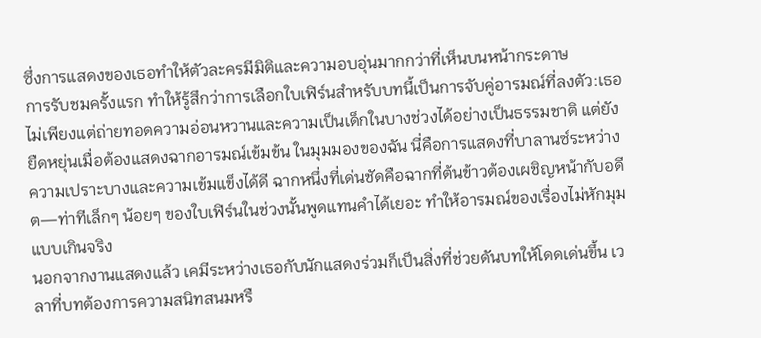ซึ่งการแสดงของเธอทำให้ตัวละครมีมิติและความอบอุ่นมากกว่าที่เห็นบนหน้ากระดาษ
การรับชมครั้งแรก ทำให้รู้สึกว่าการเลือกใบเฟิร์นสำหรับบทนี้เป็นการจับคู่อารมณ์ที่ลงตัว:เธอไม่เพียงแต่ถ่ายทอดความอ่อนหวานและความเป็นเด็กในบางช่วงได้อย่างเป็นธรรมชาติ แต่ยังยืดหยุ่นเมื่อต้องแสดงฉากอารมณ์เข้มข้น ในมุมมองของฉัน นี่คือการแสดงที่บาลานซ์ระหว่างความเปราะบางและความเข้มแข็งได้ดี ฉากหนึ่งที่เด่นชัดคือฉากที่ต้นข้าวต้องเผชิญหน้ากับอดีต—ท่าทีเล็กๆ น้อยๆ ของใบเฟิร์นในช่วงนั้นพูดแทนคำได้เยอะ ทำให้อารมณ์ของเรื่องไม่หักมุมแบบเกินจริง
นอกจากงานแสดงแล้ว เคมีระหว่างเธอกับนักแสดงร่วมก็เป็นสิ่งที่ช่วยดันบทให้โดดเด่นขึ้น เวลาที่บทต้องการความสนิทสนมหรื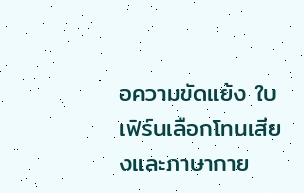อความขัดแย้ง ใบเฟิร์นเลือกโทนเสียงและภาษากาย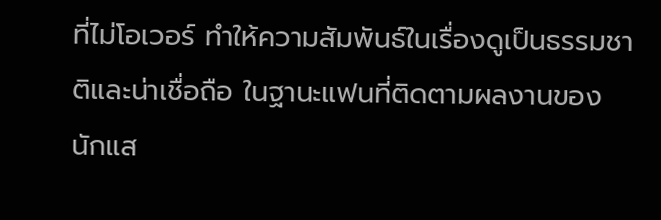ที่ไม่โอเวอร์ ทำให้ความสัมพันธ์ในเรื่องดูเป็นธรรมชาติและน่าเชื่อถือ ในฐานะแฟนที่ติดตามผลงานของนักแส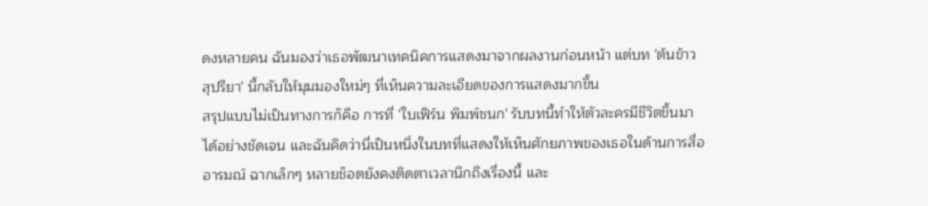ดงหลายคน ฉันมองว่าเธอพัฒนาเทคนิคการแสดงมาจากผลงานก่อนหน้า แต่บท 'ต้นข้าว สุปรียา' นี้กลับให้มุมมองใหม่ๆ ที่เห็นความละเอียดของการแสดงมากขึ้น
สรุปแบบไม่เป็นทางการก็คือ การที่ 'ใบเฟิร์น พิมพ์ชนก' รับบทนี้ทำให้ตัวละครมีชีวิตขึ้นมาได้อย่างชัดเจน และฉันคิดว่านี่เป็นหนึ่งในบทที่แสดงให้เห็นศักยภาพของเธอในด้านการสื่ออารมณ์ ฉากเล็กๆ หลายช็อตยังคงติดตาเวลานึกถึงเรื่องนี้ และ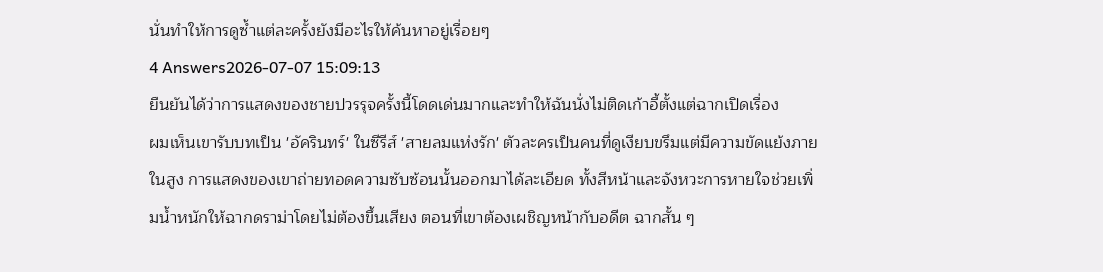นั่นทำให้การดูซ้ำแต่ละครั้งยังมีอะไรให้ค้นหาอยู่เรื่อยๆ
4 Answers2026-07-07 15:09:13
ยืนยันได้ว่าการแสดงของชายปวรรุจครั้งนี้โดดเด่นมากและทำให้ฉันนั่งไม่ติดเก้าอี้ตั้งแต่ฉากเปิดเรื่อง
ผมเห็นเขารับบทเป็น 'อัครินทร์' ในซีรีส์ 'สายลมแห่งรัก' ตัวละครเป็นคนที่ดูเงียบขรึมแต่มีความขัดแย้งภายในสูง การแสดงของเขาถ่ายทอดความซับซ้อนนั้นออกมาได้ละเอียด ทั้งสีหน้าและจังหวะการหายใจช่วยเพิ่มน้ำหนักให้ฉากดราม่าโดยไม่ต้องขึ้นเสียง ตอนที่เขาต้องเผชิญหน้ากับอดีต ฉากสั้น ๆ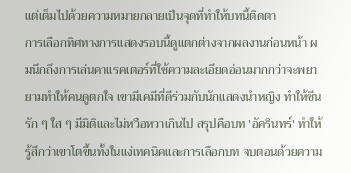แต่เต็มไปด้วยความหมายกลายเป็นจุดที่ทำให้บทนี้ติดตา
การเลือกทิศทางการแสดงรอบนี้ดูแตกต่างจากผลงานก่อนหน้า ผมนึกถึงการเล่นคาแรคเตอร์ที่ใช้ความละเอียดอ่อนมากกว่าจะพยายามทำให้คนดูตกใจ เขามีเคมีที่ดีร่วมกับนักแสดงนำหญิง ทำให้ซีนรัก ๆ ใส ๆ มีมิติและไม่หวือหวาเกินไป สรุปคือบท 'อัครินทร์' ทำให้รู้สึกว่าเขาโตขึ้นทั้งในแง่เทคนิคและการเลือกบท จบตอนด้วยความ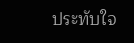ประทับใจ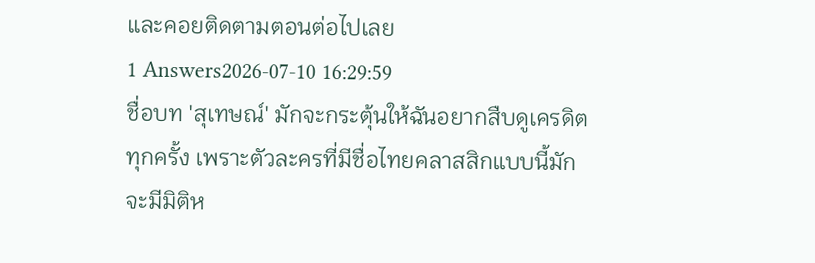และคอยติดตามตอนต่อไปเลย
1 Answers2026-07-10 16:29:59
ชื่อบท 'สุเทษณ์' มักจะกระตุ้นให้ฉันอยากสืบดูเครดิตทุกครั้ง เพราะตัวละครที่มีชื่อไทยคลาสสิกแบบนี้มักจะมีมิติห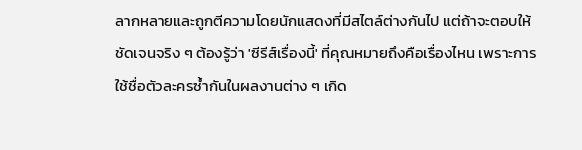ลากหลายและถูกตีความโดยนักแสดงที่มีสไตล์ต่างกันไป แต่ถ้าจะตอบให้ชัดเจนจริง ๆ ต้องรู้ว่า 'ซีรีส์เรื่องนี้' ที่คุณหมายถึงคือเรื่องไหน เพราะการใช้ชื่อตัวละครซ้ำกันในผลงานต่าง ๆ เกิด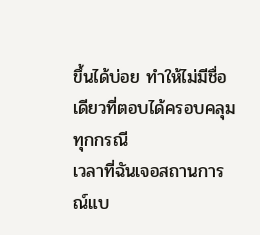ขึ้นได้บ่อย ทำให้ไม่มีชื่อเดียวที่ตอบได้ครอบคลุมทุกกรณี
เวลาที่ฉันเจอสถานการณ์แบ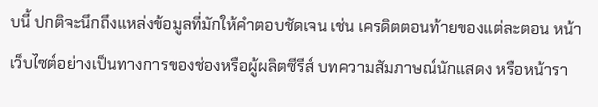บนี้ ปกติจะนึกถึงแหล่งข้อมูลที่มักให้คำตอบชัดเจน เช่น เครดิตตอนท้ายของแต่ละตอน หน้าเว็บไซต์อย่างเป็นทางการของช่องหรือผู้ผลิตซีรีส์ บทความสัมภาษณ์นักแสดง หรือหน้ารา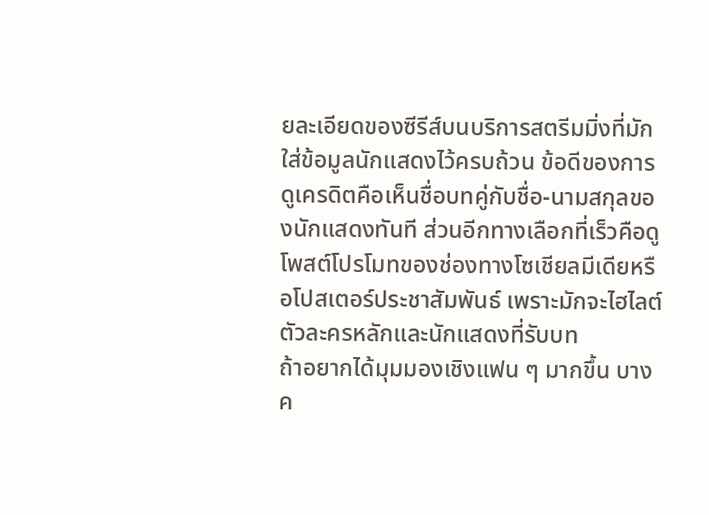ยละเอียดของซีรีส์บนบริการสตรีมมิ่งที่มักใส่ข้อมูลนักแสดงไว้ครบถ้วน ข้อดีของการดูเครดิตคือเห็นชื่อบทคู่กับชื่อ-นามสกุลของนักแสดงทันที ส่วนอีกทางเลือกที่เร็วคือดูโพสต์โปรโมทของช่องทางโซเชียลมีเดียหรือโปสเตอร์ประชาสัมพันธ์ เพราะมักจะไฮไลต์ตัวละครหลักและนักแสดงที่รับบท
ถ้าอยากได้มุมมองเชิงแฟน ๆ มากขึ้น บางค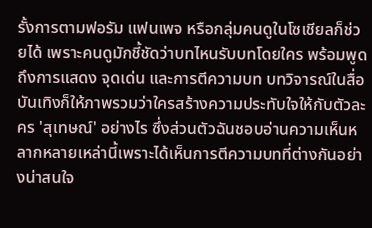รั้งการตามฟอรัม แฟนเพจ หรือกลุ่มคนดูในโซเชียลก็ช่วยได้ เพราะคนดูมักชี้ชัดว่าบทไหนรับบทโดยใคร พร้อมพูดถึงการแสดง จุดเด่น และการตีความบท บทวิจารณ์ในสื่อบันเทิงก็ให้ภาพรวมว่าใครสร้างความประทับใจให้กับตัวละคร 'สุเทษณ์' อย่างไร ซึ่งส่วนตัวฉันชอบอ่านความเห็นหลากหลายเหล่านี้เพราะได้เห็นการตีความบทที่ต่างกันอย่างน่าสนใจ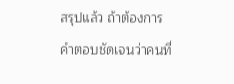สรุปแล้ว ถ้าต้องการคำตอบชัดเจนว่าคนที่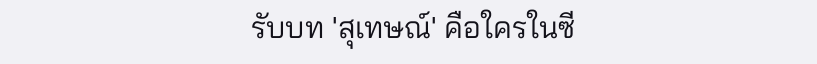รับบท 'สุเทษณ์' คือใครในซี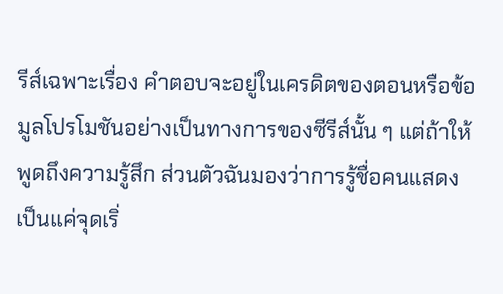รีส์เฉพาะเรื่อง คำตอบจะอยู่ในเครดิตของตอนหรือข้อมูลโปรโมชันอย่างเป็นทางการของซีรีส์นั้น ๆ แต่ถ้าให้พูดถึงความรู้สึก ส่วนตัวฉันมองว่าการรู้ชื่อคนแสดงเป็นแค่จุดเริ่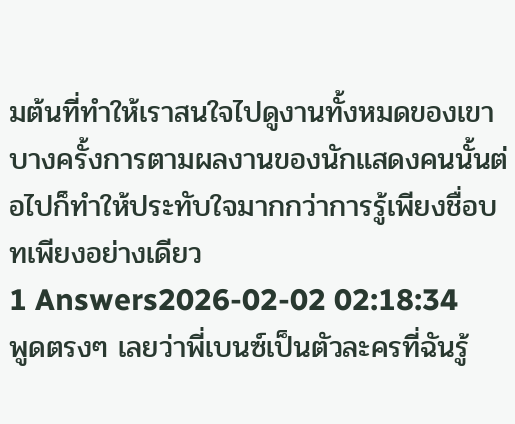มต้นที่ทำให้เราสนใจไปดูงานทั้งหมดของเขา บางครั้งการตามผลงานของนักแสดงคนนั้นต่อไปก็ทำให้ประทับใจมากกว่าการรู้เพียงชื่อบทเพียงอย่างเดียว
1 Answers2026-02-02 02:18:34
พูดตรงๆ เลยว่าพี่เบนซ์เป็นตัวละครที่ฉันรู้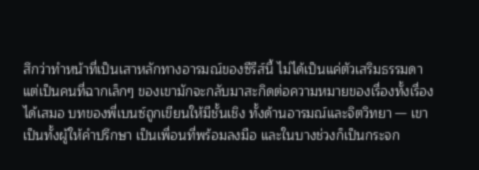สึกว่าทำหน้าที่เป็นเสาหลักทางอารมณ์ของซีรีส์นี้ ไม่ได้เป็นแค่ตัวเสริมธรรมดา แต่เป็นคนที่ฉากเล็กๆ ของเขามักจะกลับมาสะกิดต่อความหมายของเรื่องทั้งเรื่องได้เสมอ บทของพี่เบนซ์ถูกเขียนให้มีชั้นเชิง ทั้งด้านอารมณ์และจิตวิทยา — เขาเป็นทั้งผู้ให้คำปรึกษา เป็นเพื่อนที่พร้อมลงมือ และในบางช่วงก็เป็นกระจก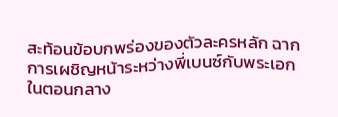สะท้อนข้อบกพร่องของตัวละครหลัก ฉากการเผชิญหน้าระหว่างพี่เบนซ์กับพระเอกในตอนกลาง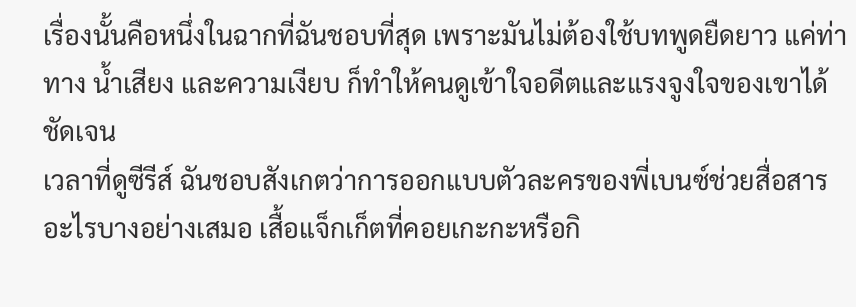เรื่องนั้นคือหนึ่งในฉากที่ฉันชอบที่สุด เพราะมันไม่ต้องใช้บทพูดยืดยาว แค่ท่าทาง น้ำเสียง และความเงียบ ก็ทำให้คนดูเข้าใจอดีตและแรงจูงใจของเขาได้ชัดเจน
เวลาที่ดูซีรีส์ ฉันชอบสังเกตว่าการออกแบบตัวละครของพี่เบนซ์ช่วยสื่อสารอะไรบางอย่างเสมอ เสื้อแจ็กเก็ตที่คอยเกะกะหรือกิ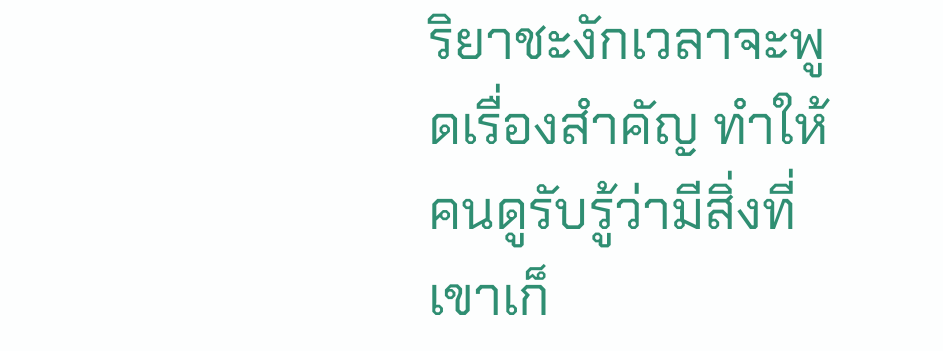ริยาชะงักเวลาจะพูดเรื่องสำคัญ ทำให้คนดูรับรู้ว่ามีสิ่งที่เขาเก็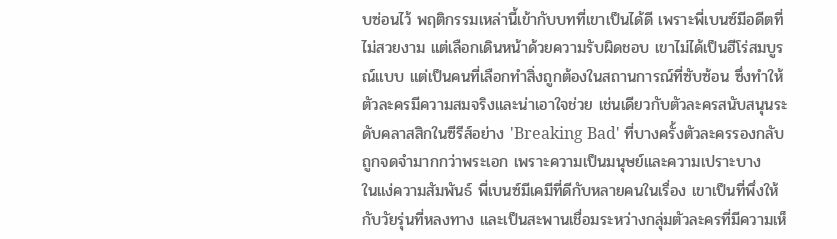บซ่อนไว้ พฤติกรรมเหล่านี้เข้ากับบทที่เขาเป็นได้ดี เพราะพี่เบนซ์มีอดีตที่ไม่สวยงาม แต่เลือกเดินหน้าด้วยความรับผิดชอบ เขาไม่ได้เป็นฮีโร่สมบูรณ์แบบ แต่เป็นคนที่เลือกทำสิ่งถูกต้องในสถานการณ์ที่ซับซ้อน ซึ่งทำให้ตัวละครมีความสมจริงและน่าเอาใจช่วย เช่นเดียวกับตัวละครสนับสนุนระดับคลาสสิกในซีรีส์อย่าง 'Breaking Bad' ที่บางครั้งตัวละครรองกลับถูกจดจำมากกว่าพระเอก เพราะความเป็นมนุษย์และความเปราะบาง
ในแง่ความสัมพันธ์ พี่เบนซ์มีเคมีที่ดีกับหลายคนในเรื่อง เขาเป็นที่พึ่งให้กับวัยรุ่นที่หลงทาง และเป็นสะพานเชื่อมระหว่างกลุ่มตัวละครที่มีความเห็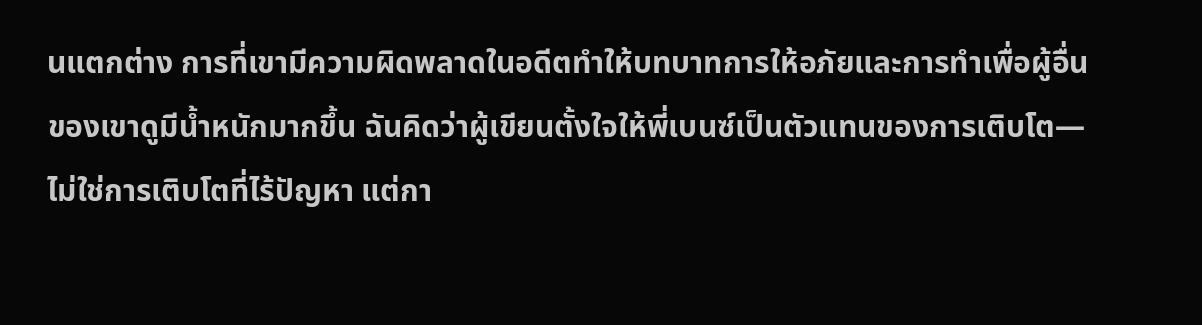นแตกต่าง การที่เขามีความผิดพลาดในอดีตทำให้บทบาทการให้อภัยและการทำเพื่อผู้อื่นของเขาดูมีน้ำหนักมากขึ้น ฉันคิดว่าผู้เขียนตั้งใจให้พี่เบนซ์เป็นตัวแทนของการเติบโต—ไม่ใช่การเติบโตที่ไร้ปัญหา แต่กา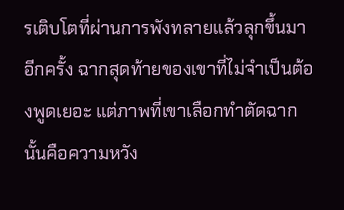รเติบโตที่ผ่านการพังทลายแล้วลุกขึ้นมาอีกครั้ง ฉากสุดท้ายของเขาที่ไม่จำเป็นต้องพูดเยอะ แต่ภาพที่เขาเลือกทำตัดฉากนั้นคือความหวัง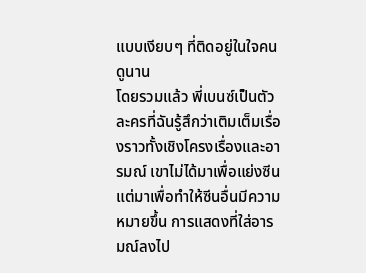แบบเงียบๆ ที่ติดอยู่ในใจคนดูนาน
โดยรวมแล้ว พี่เบนซ์เป็นตัวละครที่ฉันรู้สึกว่าเติมเต็มเรื่องราวทั้งเชิงโครงเรื่องและอารมณ์ เขาไม่ได้มาเพื่อแย่งซีน แต่มาเพื่อทำให้ซีนอื่นมีความหมายขึ้น การแสดงที่ใส่อารมณ์ลงไป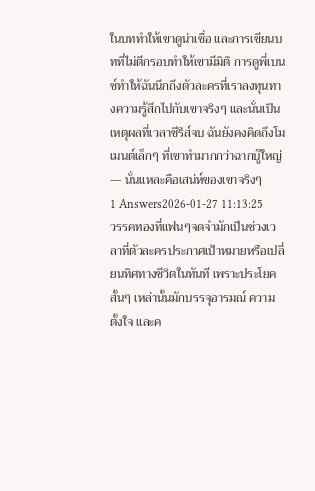ในบททำให้เขาดูน่าเชื่อ และการเขียนบทที่ไม่ตีกรอบทำให้เขามีมิติ การดูพี่เบนซ์ทำให้ฉันนึกถึงตัวละครที่เราลงทุนทางความรู้สึกไปกับเขาจริงๆ และนั่นเป็นเหตุผลที่เวลาซีรีส์จบ ฉันยังคงคิดถึงโมเมนต์เล็กๆ ที่เขาทำมากกว่าฉากบู๊ใหญ่ — นั่นแหละคือเสน่ห์ของเขาจริงๆ
1 Answers2026-01-27 11:13:25
วรรคทองที่แฟนๆจดจำมักเป็นช่วงเวลาที่ตัวละครประกาศเป้าหมายหรือเปลี่ยนทิศทางชีวิตในทันที เพราะประโยคสั้นๆ เหล่านั้นมักบรรจุอารมณ์ ความตั้งใจ และค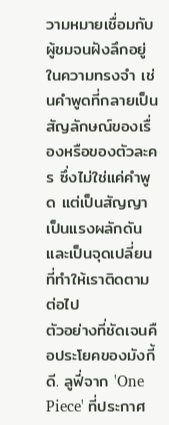วามหมายเชื่อมกับผู้ชมจนฝังลึกอยู่ในความทรงจำ เช่นคำพูดที่กลายเป็นสัญลักษณ์ของเรื่องหรือของตัวละคร ซึ่งไม่ใช่แค่คำพูด แต่เป็นสัญญา เป็นแรงผลักดัน และเป็นจุดเปลี่ยนที่ทำให้เราติดตามต่อไป
ตัวอย่างที่ชัดเจนคือประโยคของมังกี้ ดี. ลูฟี่จาก 'One Piece' ที่ประกาศ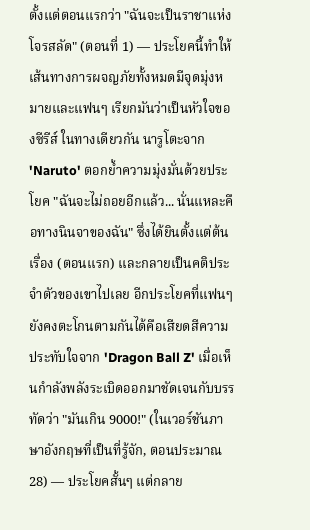ตั้งแต่ตอนแรกว่า "ฉันจะเป็นราชาแห่งโจรสลัด" (ตอนที่ 1) — ประโยคนี้ทำให้เส้นทางการผจญภัยทั้งหมดมีจุดมุ่งหมายและแฟนๆ เรียกมันว่าเป็นหัวใจของซีรีส์ ในทางเดียวกัน นารูโตะจาก 'Naruto' ตอกย้ำความมุ่งมั่นด้วยประโยค "ฉันจะไม่ถอยอีกแล้ว... นั่นแหละคือทางนินจาของฉัน" ซึ่งได้ยินตั้งแต่ต้นเรื่อง (ตอนแรก) และกลายเป็นคติประจำตัวของเขาไปเลย อีกประโยคที่แฟนๆ ยังคงตะโกนตามกันได้คือเสียดสีความประทับใจจาก 'Dragon Ball Z' เมื่อเห็นกำลังพลังระเบิดออกมาชัดเจนกับบรรทัดว่า "มันเกิน 9000!" (ในเวอร์ชันภาษาอังกฤษที่เป็นที่รู้จัก, ตอนประมาณ 28) — ประโยคสั้นๆ แต่กลาย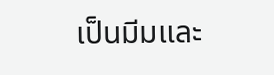เป็นมีมและ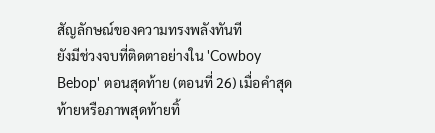สัญลักษณ์ของความทรงพลังทันที
ยังมีช่วงจบที่ติดตาอย่างใน 'Cowboy Bebop' ตอนสุดท้าย (ตอนที่ 26) เมื่อคำสุดท้ายหรือภาพสุดท้ายทิ้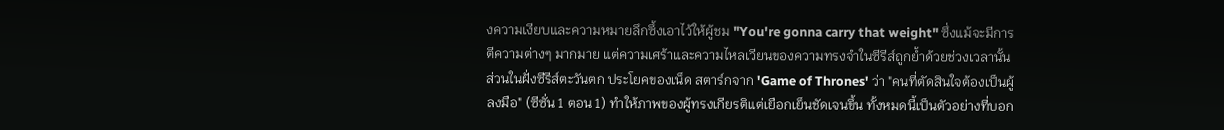งความเงียบและความหมายลึกซึ้งเอาไว้ให้ผู้ชม "You're gonna carry that weight" ซึ่งแม้จะมีการตีความต่างๆ มากมาย แต่ความเศร้าและความไหลเวียนของความทรงจำในซีรีส์ถูกย้ำด้วยช่วงเวลานั้น ส่วนในฝั่งซีรีส์ตะวันตก ประโยคของเน็ด สตาร์กจาก 'Game of Thrones' ว่า "คนที่ตัดสินใจต้องเป็นผู้ลงมือ" (ซีซั่น 1 ตอน 1) ทำให้ภาพของผู้ทรงเกียรติแต่เยือกเย็นชัดเจนขึ้น ทั้งหมดนี้เป็นตัวอย่างที่บอก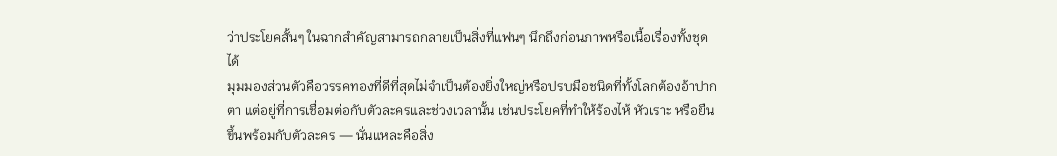ว่าประโยคสั้นๆ ในฉากสำคัญสามารถกลายเป็นสิ่งที่แฟนๆ นึกถึงก่อนภาพหรือเนื้อเรื่องทั้งชุดได้
มุมมองส่วนตัวคือวรรคทองที่ดีที่สุดไม่จำเป็นต้องยิ่งใหญ่หรือปรบมือชนิดที่ทั้งโลกต้องอ้าปากตา แต่อยู่ที่การเชื่อมต่อกับตัวละครและช่วงเวลานั้น เช่นประโยคที่ทำให้ร้องไห้ หัวเราะ หรือยืนขึ้นพร้อมกับตัวละคร — นั่นแหละคือสิ่ง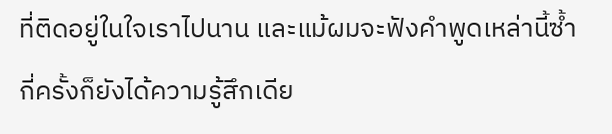ที่ติดอยู่ในใจเราไปนาน และแม้ผมจะฟังคำพูดเหล่านี้ซ้ำกี่ครั้งก็ยังได้ความรู้สึกเดีย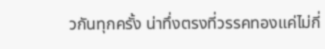วกันทุกครั้ง น่าทึ่งตรงที่วรรคทองแค่ไม่กี่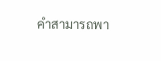คำสามารถพา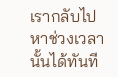เรากลับไปหาช่วงเวลานั้นได้ทันที